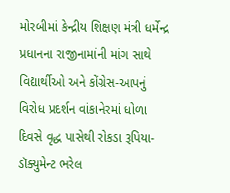મોરબીમાં કેન્દ્રીય શિક્ષણ મંત્રી ધર્મેન્દ્ર પ્રધાનના રાજીનામાંની માંગ સાથે વિદ્યાર્થીઓ અને કોંગ્રેસ-આપનું વિરોધ પ્રદર્શન વાંકાનેરમાં ધોળા દિવસે વૃદ્ધ પાસેથી રોકડા રૂપિયા-ડૉક્યુમેન્ટ ભરેલ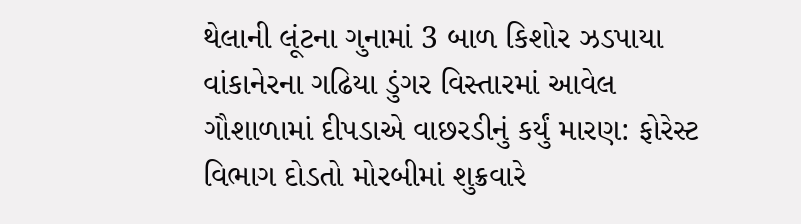થેલાની લૂંટના ગુનામાં 3 બાળ કિશોર ઝડપાયા વાંકાનેરના ગઢિયા ડુંગર વિસ્તારમાં આવેલ ગૌશાળામાં દીપડાએ વાછરડીનું કર્યું મારણ: ફોરેસ્ટ વિભાગ દોડતો મોરબીમાં શુક્રવારે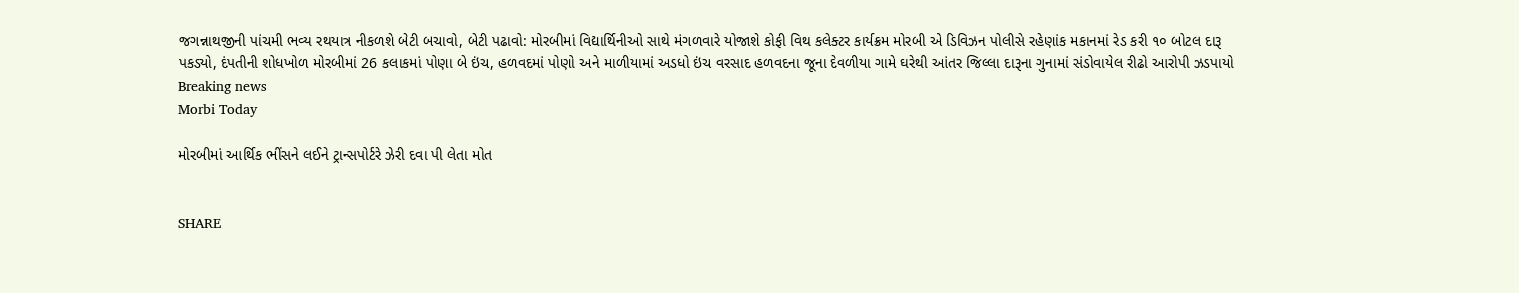જગન્નાથજીની પાંચમી ભવ્ય રથયાત્ર નીકળશે બેટી બચાવો, બેટી પઢાવો: મોરબીમાં વિદ્યાર્થિનીઓ સાથે મંગળવારે યોજાશે કોફી વિથ કલેક્ટર કાર્યક્રમ મોરબી એ ડિવિઝન પોલીસે રહેણાંક મકાનમાં રેડ કરી ૧૦ બોટલ દારૂ પકડ્યો, દંપતીની શોધખોળ મોરબીમાં 26 કલાકમાં પોણા બે ઇંચ, હળવદમાં પોણો અને માળીયામાં અડધો ઇંચ વરસાદ હળવદના જૂના દેવળીયા ગામે ઘરેથી આંતર જિલ્લા દારૂના ગુનામાં સંડોવાયેલ રીઢો આરોપી ઝડપાયો
Breaking news
Morbi Today

મોરબીમાં આર્થિક ભીંસને લઈને ટ્રાન્સપોર્ટરે ઝેરી દવા પી લેતા મોત


SHARE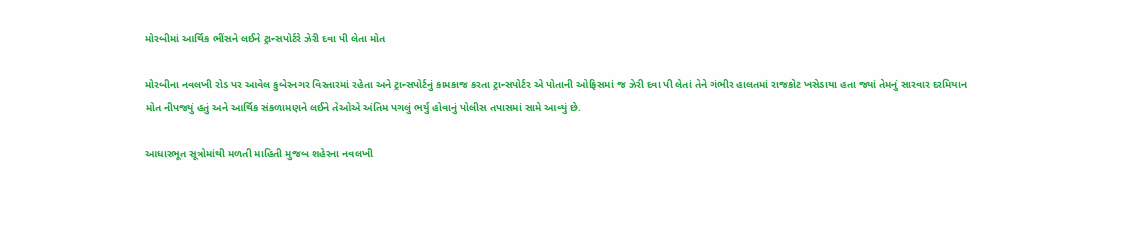મોરબીમાં આર્થિક ભીંસને લઈને ટ્રાન્સપોર્ટરે ઝેરી દવા પી લેતા મોત

મોરબીના નવલખી રોડ પર આવેલ કુબેરનગર વિસ્તારમાં રહેતા અને ટ્રાન્સપોર્ટનું કામકાજ કરતા ટ્રાન્સપોર્ટર એ પોતાની ઓફિસમાં જ ઝેરી દવા પી લેતાં તેને ગંભીર હાલતમાં રાજકોટ ખસેડાયા હતા જ્યાં તેમનું સારવાર દરમિયાન મોત નીપજ્યું હતું અને આર્થિક સંકળામણને લઈને તેઓએ અંતિમ પગલું ભર્યુ હોવાનું પોલીસ તપાસમાં સામે આવ્યું છે.

આધારભૂત સૂત્રોમાંથી મળતી માહિતી મુજબ શહેરના નવલખી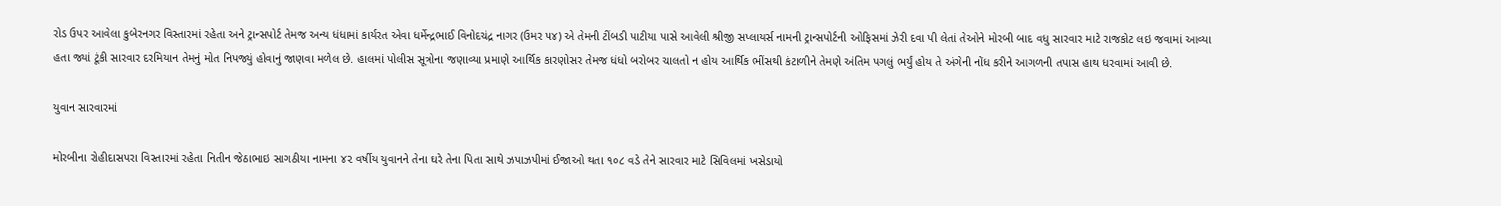રોડ ઉપર આવેલા કુબેરનગર વિસ્તારમાં રહેતા અને ટ્રાન્સપોર્ટ તેમજ અન્ય ધંધામાં કાર્યરત એવા ધર્મેન્દ્રભાઈ વિનોદચંદ્ર નાગર (ઉમર ૫૪) એ તેમની ટીંબડી પાટીયા પાસે આવેલી શ્રીજી સપ્લાયર્સ નામની ટ્રાન્સપોર્ટની ઓફિસમાં ઝેરી દવા પી લેતાં તેઓને મોરબી બાદ વધુ સારવાર માટે રાજકોટ લઇ જવામાં આવ્યા હતા જ્યાં ટૂંકી સારવાર દરમિયાન તેમનું મોત નિપજ્યું હોવાનું જાણવા મળેલ છે. હાલમાં પોલીસ સૂત્રોના જણાવ્યા પ્રમાણે આર્થિક કારણોસર તેમજ ધંધો બરોબર ચાલતો ન હોય આર્થિક ભીંસથી કંટાળીને તેમણે અંતિમ પગલું ભર્યું હોય તે અંગેની નોંધ કરીને આગળની તપાસ હાથ ધરવામાં આવી છે.

યુવાન સારવારમાં

મોરબીના રોહીદાસપરા વિસ્તારમાં રહેતા નિતીન જેઠાભાઇ સાગઠીયા નામના ૪૨ વર્ષીય યુવાનને તેના ઘરે તેના પિતા સાથે ઝપાઝપીમાં ઈજાઓ થતા ૧૦૮ વડે તેને સારવાર માટે સિવિલમાં ખસેડાયો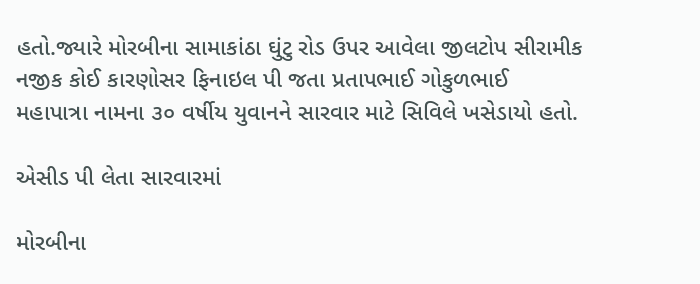હતો.જ્યારે મોરબીના સામાકાંઠા ઘુંટુ રોડ ઉપર આવેલા જીલટોપ સીરામીક નજીક કોઈ કારણોસર ફિનાઇલ પી જતા પ્રતાપભાઈ ગોકુળભાઈ મહાપાત્રા નામના ૩૦ વર્ષીય યુવાનને સારવાર માટે સિવિલે ખસેડાયો હતો.

એસીડ પી લેતા સારવારમાં

મોરબીના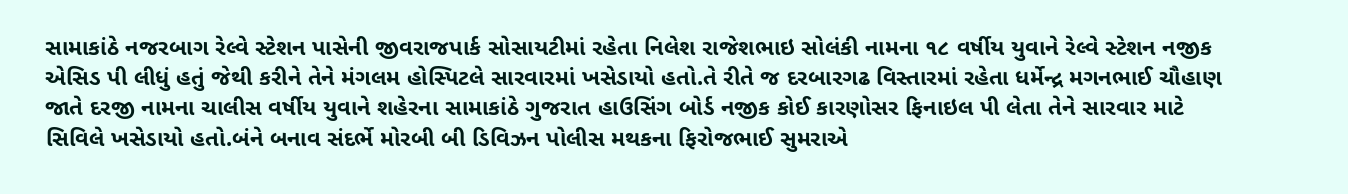સામાકાંઠે નજરબાગ રેલ્વે સ્ટેશન પાસેની જીવરાજપાર્ક સોસાયટીમાં રહેતા નિલેશ રાજેશભાઇ સોલંકી નામના ૧૮ વર્ષીય યુવાને રેલ્વે સ્ટેશન નજીક એસિડ પી લીધું હતું જેથી કરીને તેને મંગલમ હોસ્પિટલે સારવારમાં ખસેડાયો હતો.તે રીતે જ દરબારગઢ વિસ્તારમાં રહેતા ધર્મેન્દ્ર મગનભાઈ ચૌહાણ જાતે દરજી નામના ચાલીસ વર્ષીય યુવાને શહેરના સામાકાંઠે ગુજરાત હાઉસિંગ બોર્ડ નજીક કોઈ કારણોસર ફિનાઇલ પી લેતા તેને સારવાર માટે સિવિલે ખસેડાયો હતો.બંને બનાવ સંદર્ભે મોરબી બી ડિવિઝન પોલીસ મથકના ફિરોજભાઈ સુમરાએ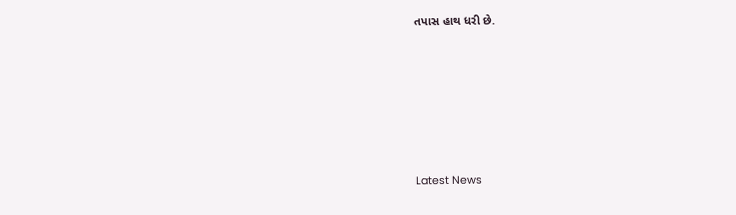તપાસ હાથ ધરી છે.






Latest News